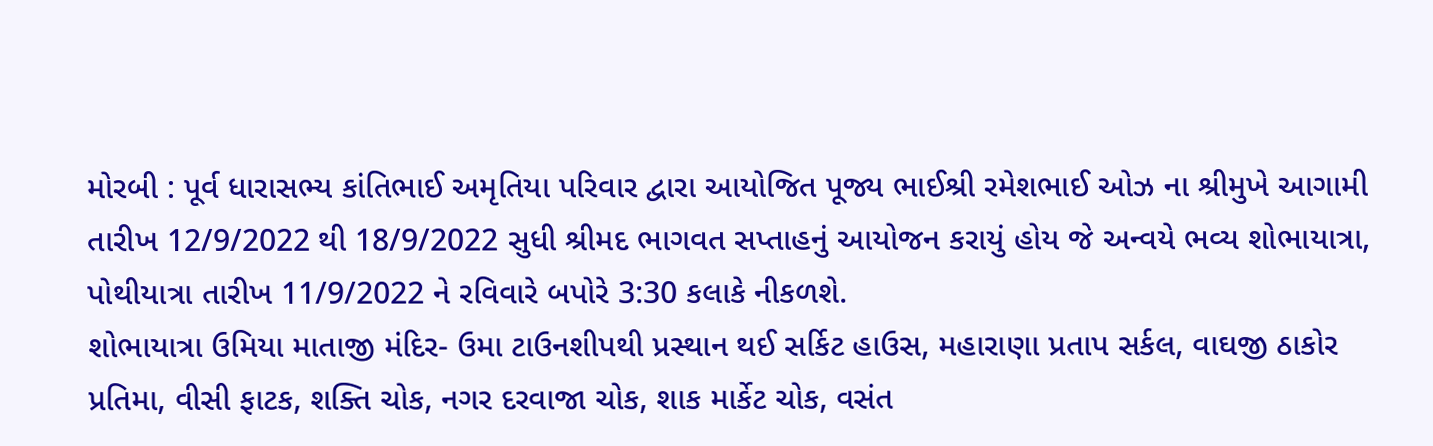મોરબી : પૂર્વ ધારાસભ્ય કાંતિભાઈ અમૃતિયા પરિવાર દ્વારા આયોજિત પૂજ્ય ભાઈશ્રી રમેશભાઈ ઓઝ ના શ્રીમુખે આગામી તારીખ 12/9/2022 થી 18/9/2022 સુધી શ્રીમદ ભાગવત સપ્તાહનું આયોજન કરાયું હોય જે અન્વયે ભવ્ય શોભાયાત્રા, પોથીયાત્રા તારીખ 11/9/2022 ને રવિવારે બપોરે 3:30 કલાકે નીકળશે.
શોભાયાત્રા ઉમિયા માતાજી મંદિર- ઉમા ટાઉનશીપથી પ્રસ્થાન થઈ સર્કિટ હાઉસ, મહારાણા પ્રતાપ સર્કલ, વાઘજી ઠાકોર પ્રતિમા, વીસી ફાટક, શક્તિ ચોક, નગર દરવાજા ચોક, શાક માર્કેટ ચોક, વસંત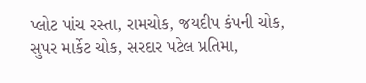પ્લોટ પાંચ રસ્તા, રામચોક, જયદીપ કંપની ચોક, સુપર માર્કેટ ચોક, સરદાર પટેલ પ્રતિમા,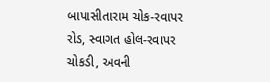બાપાસીતારામ ચોક-રવાપર રોડ, સ્વાગત હોલ-રવાપર ચોકડી, અવની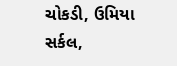ચોકડી, ઉમિયા સર્કલ,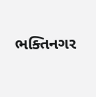ભક્તિનગર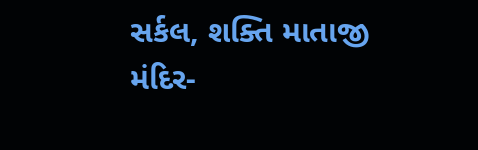સર્કલ, શક્તિ માતાજી મંદિર-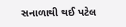સનાળાથી થઈ પટેલ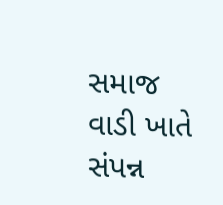સમાજ વાડી ખાતે સંપન્ન